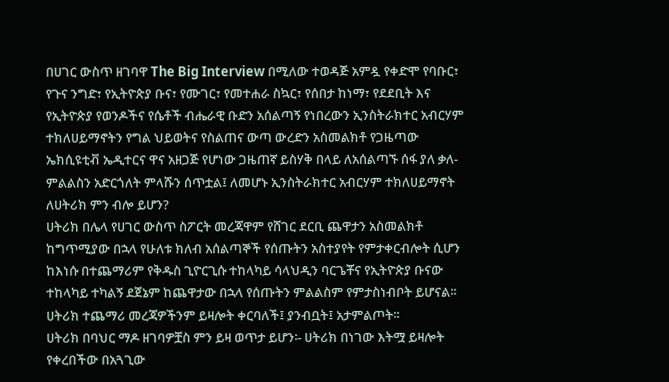በሀገር ውስጥ ዘገባዋ The Big Interview በሚለው ተወዳጅ አምዷ የቀድሞ የባቡር፣ የጉና ንግድ፣ የኢትዮጵያ ቡና፣ የሙገር፣ የመተሐራ ስኳር፣ የሰበታ ከነማ፣ የደደቢት እና የኢትዮጵያ የወንዶችና የሴቶች ብሔራዊ ቡድን አሰልጣኝ የነበረውን ኢንስትራክተር አብርሃም ተክለሀይማኖትን የግል ህይወትና የስልጠና ውጣ ውረድን አስመልክቶ የጋዜጣው ኤክሲዩቲቭ ኤዲተርና ዋና አዘጋጅ የሆነው ጋዜጠኛ ይስሃቅ በላይ ለአሰልጣኙ ሰፋ ያለ ቃለ-ምልልስን አድርጎለት ምላሹን ሰጥቷል፤ ለመሆኑ ኢንስትራክተር አብርሃም ተክለሀይማኖት ለሀትሪክ ምን ብሎ ይሆን?
ሀትሪክ በሌላ የሀገር ውስጥ ስፖርት መረጃዋም የሸገር ደርቢ ጨዋታን አስመልክቶ ከግጥሚያው በኋላ የሁለቱ ክለብ አሰልጣኞች የሰጡትን አስተያየት የምታቀርብሎት ሲሆን ከእነሱ በተጨማሪም የቅዱስ ጊዮርጊሱ ተከላካይ ሳላህዲን ባርጌቾና የኢትዮጵያ ቡናው ተከላካይ ተካልኝ ደጀኔም ከጨዋታው በኋላ የሰጡትን ምልልስም የምታስነብቦት ይሆናል፡፡ ሀትሪክ ተጨማሪ መረጃዎችንም ይዛሎት ቀርባለች፤ ያንብቧት፤ አታምልጦት፡፡
ሀትሪክ በባህር ማዶ ዘገባዎቿስ ምን ይዛ ወጥታ ይሆን፡- ሀትሪክ በነገው እትሟ ይዛሎት የቀረበችው በአጓጊው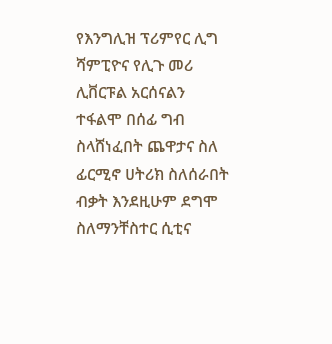የእንግሊዝ ፕሪምየር ሊግ ሻምፒዮና የሊጉ መሪ ሊቨርፑል አርሰናልን ተፋልሞ በሰፊ ግብ ስላሸነፈበት ጨዋታና ስለ ፊርሚኖ ሀትሪክ ስለሰራበት ብቃት እንደዚሁም ደግሞ ስለማንቸስተር ሲቲና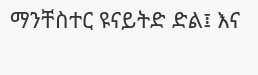ማንቸስተር ዩናይትድ ድል፤ እና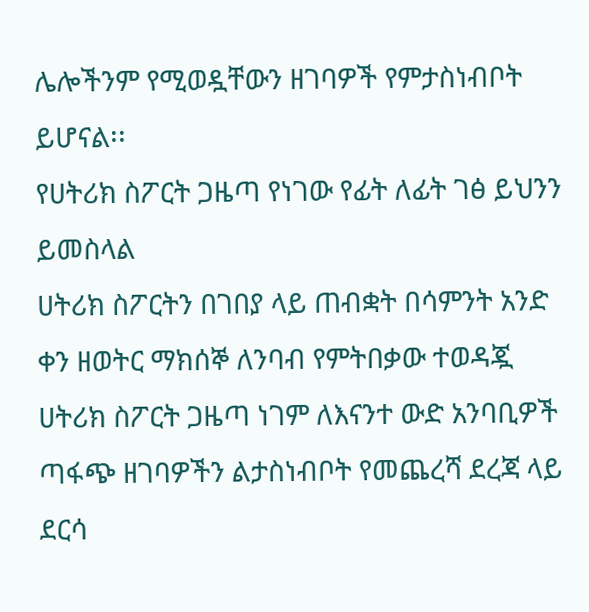ሌሎችንም የሚወዷቸውን ዘገባዎች የምታስነብቦት ይሆናል፡፡
የሀትሪክ ስፖርት ጋዜጣ የነገው የፊት ለፊት ገፅ ይህንን ይመስላል
ሀትሪክ ስፖርትን በገበያ ላይ ጠብቋት በሳምንት አንድ ቀን ዘወትር ማክሰኞ ለንባብ የምትበቃው ተወዳጇ ሀትሪክ ስፖርት ጋዜጣ ነገም ለእናንተ ውድ አንባቢዎች ጣፋጭ ዘገባዎችን ልታስነብቦት የመጨረሻ ደረጃ ላይ ደርሳ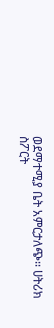ወደማተሚያ ቤት አምርታለጭ፡፡ ሀትሪክ ስፖርት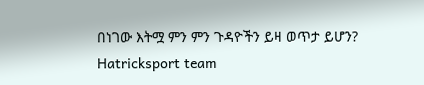በነገው እትሟ ምን ምን ጉዳዮችን ይዛ ወጥታ ይሆን?
Hatricksport team